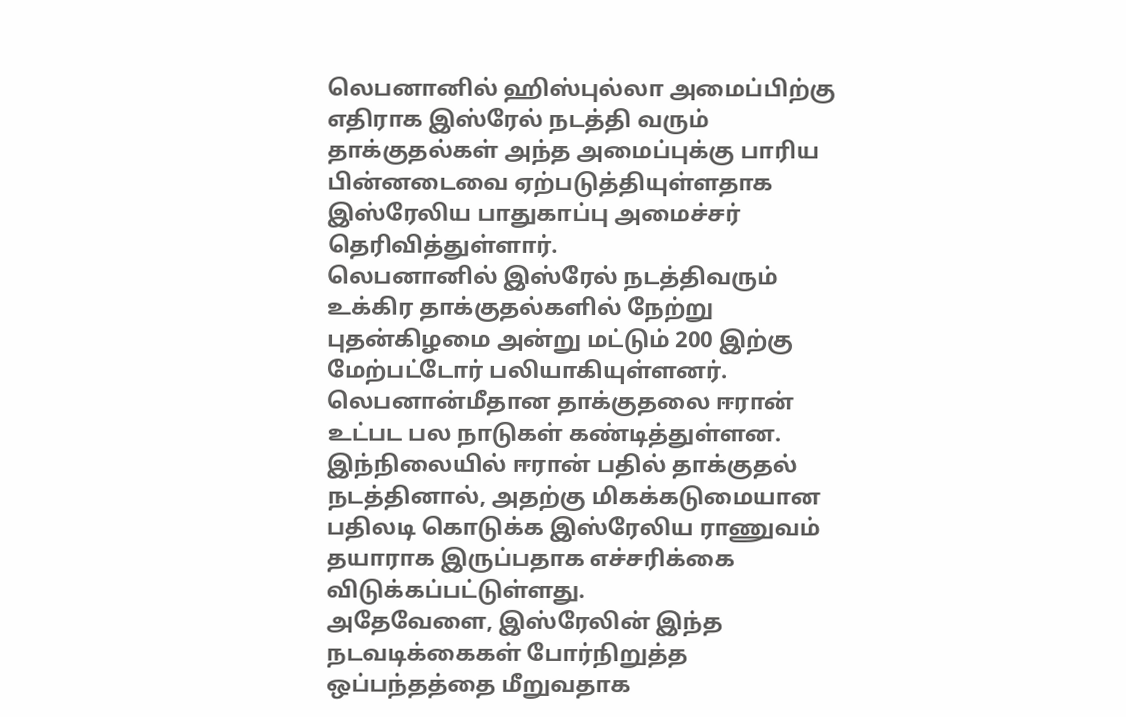லெபனானில் ஹிஸ்புல்லா அமைப்பிற்கு எதிராக இஸ்ரேல் நடத்தி வரும் தாக்குதல்கள் அந்த அமைப்புக்கு பாரிய பின்னடைவை ஏற்படுத்தியுள்ளதாக இஸ்ரேலிய பாதுகாப்பு அமைச்சர் தெரிவித்துள்ளார்.
லெபனானில் இஸ்ரேல் நடத்திவரும் உக்கிர தாக்குதல்களில் நேற்று புதன்கிழமை அன்று மட்டும் 200 இற்கு மேற்பட்டோர் பலியாகியுள்ளனர்.
லெபனான்மீதான தாக்குதலை ஈரான் உட்பட பல நாடுகள் கண்டித்துள்ளன.
இந்நிலையில் ஈரான் பதில் தாக்குதல் நடத்தினால், அதற்கு மிகக்கடுமையான பதிலடி கொடுக்க இஸ்ரேலிய ராணுவம் தயாராக இருப்பதாக எச்சரிக்கை விடுக்கப்பட்டுள்ளது.
அதேவேளை, இஸ்ரேலின் இந்த நடவடிக்கைகள் போர்நிறுத்த ஒப்பந்தத்தை மீறுவதாக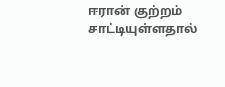ஈரான் குற்றம் சாட்டியுள்ளதால்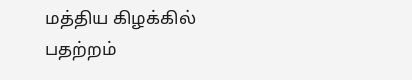மத்திய கிழக்கில் பதற்றம்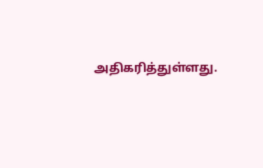அதிகரித்துள்ளது.